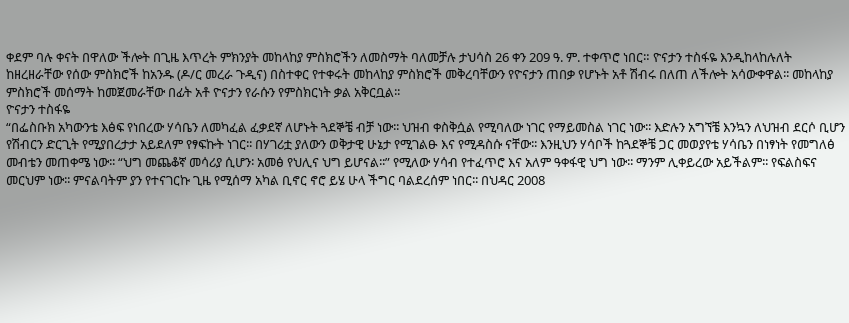ቀደም ባሉ ቀናት በዋለው ችሎት በጊዜ እጥረት ምክንያት መከላከያ ምስክሮችን ለመስማት ባለመቻሉ ታህሳስ 26 ቀን 209 ዓ. ም. ተቀጥሮ ነበር። ዮናታን ተስፋዬ እንዲከላከሉለት ከዘረዘራቸው የሰው ምስክሮች ከአንዱ (ዶ/ር መረራ ጉዲና) በስተቀር የተቀሩት መከላከያ ምስክሮች መቅረባቸውን የዮናታን ጠበቃ የሆኑት አቶ ሽብሩ በለጠ ለችሎት አሳውቀዋል፡፡ መከላከያ ምስክሮች መሰማት ከመጀመራቸው በፊት አቶ ዮናታን የራሱን የምስክርነት ቃል አቅርቧል፡፡
ዮናታን ተስፋዬ
“በፌስቡክ አካውንቴ እፅፍ የነበረው ሃሳቤን ለመካፈል ፈቃደኛ ለሆኑት ጓደኞቼ ብቻ ነው፡፡ ህዝብ ቀስቅሷል የሚባለው ነገር የማይመስል ነገር ነው፡፡ እድሉን አግኘቼ እንኳን ለህዝብ ደርሶ ቢሆን የሽብርን ድርጊት የሚያበረታታ አይደለም የፃፍኩት ነገር፡፡ በሃገሪቷ ያለውን ወቅታዊ ሁኔታ የሚገልፁ እና የሚዳስሱ ናቸው፡፡ እንዚህን ሃሳቦች ከጓደኞቼ ጋር መወያየቴ ሃሳቤን በነፃነት የመግለፅ መብቴን መጠቀሜ ነው፡፡ “ህግ መጨቆኛ መሳሪያ ሲሆን፡ አመፅ የህሊና ህግ ይሆናል፡፡” የሚለው ሃሳብ የተፈጥሮ እና አለም ዓቀፋዊ ህግ ነው፡፡ ማንም ሊቀይረው አይችልም፡፡ የፍልስፍና መርህም ነው፡፡ ምናልባትም ያን የተናገርኩ ጊዜ የሚሰማ አካል ቢኖር ኖሮ ይሄ ሁላ ችግር ባልደረሰም ነበር፡፡ በህዳር 2008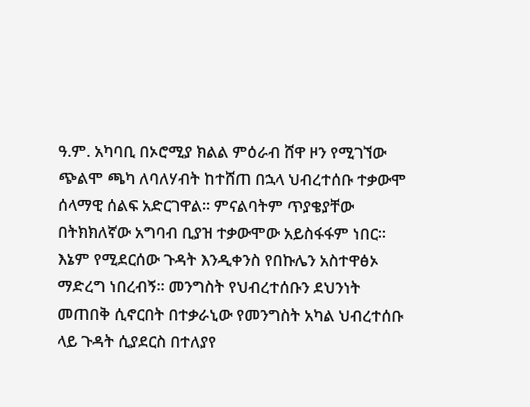ዓ.ም. አካባቢ በኦሮሚያ ክልል ምዕራብ ሸዋ ዞን የሚገኘው ጭልሞ ጫካ ለባለሃብት ከተሸጠ በኋላ ህብረተሰቡ ተቃውሞ ሰላማዊ ሰልፍ አድርገዋል፡፡ ምናልባትም ጥያቄያቸው በትክክለኛው አግባብ ቢያዝ ተቃውሞው አይስፋፋም ነበር፡፡ እኔም የሚደርሰው ጉዳት እንዲቀንስ የበኩሌን አስተዋፅኦ ማድረግ ነበረብኝ፡፡ መንግስት የህብረተሰቡን ደህንነት መጠበቅ ሲኖርበት በተቃራኒው የመንግስት አካል ህብረተሰቡ ላይ ጉዳት ሲያደርስ በተለያየ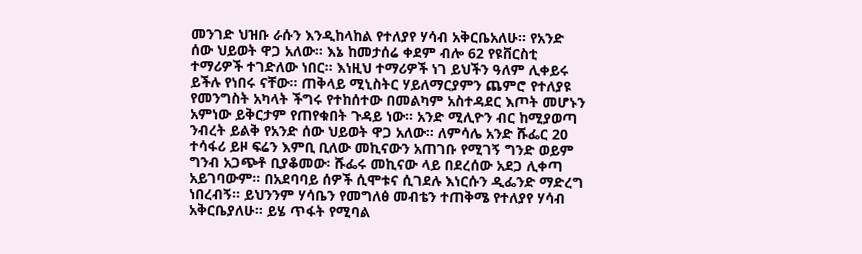መንገድ ህዝቡ ራሱን እንዲከላከል የተለያየ ሃሳብ አቅርቤአለሁ፡፡ የአንድ ሰው ህይወት ዋጋ አለው፡፡ እኔ ከመታሰሬ ቀደም ብሎ 62 የዩቨርስቲ ተማሪዎች ተገድለው ነበር፡፡ እነዚህ ተማሪዎች ነገ ይህችን ዓለም ሊቀይሩ ይችሉ የነበሩ ናቸው፡፡ ጠቅላይ ሚኒስትር ሃይለማርያምን ጨምሮ የተለያዩ የመንግስት አካላት ችግሩ የተከሰተው በመልካም አስተዳደር እጦት መሆኑን አምነው ይቅርታም የጠየቁበት ጉዳይ ነው። አንድ ሚሊዮን ብር ከሚያወጣ ንብረት ይልቅ የአንድ ሰው ህይወት ዋጋ አለው፡፡ ለምሳሌ አንድ ሹፌር 20 ተሳፋሪ ይዞ ፍሬን እምቢ ቢለው መኪናውን አጠገቡ የሚገኝ ግንድ ወይም ግንብ አጋጭቶ ቢያቆመው፡ ሹፌሩ መኪናው ላይ በደረሰው አደጋ ሊቀጣ አይገባውም፡፡ በአደባባይ ሰዎች ሲሞቱና ሲገደሉ እነርሱን ዲፌንድ ማድረግ ነበረብኝ፡፡ ይህንንም ሃሳቤን የመግለፅ መብቴን ተጠቅሜ የተለያየ ሃሳብ አቅርቤያለሁ፡፡ ይሄ ጥፋት የሚባል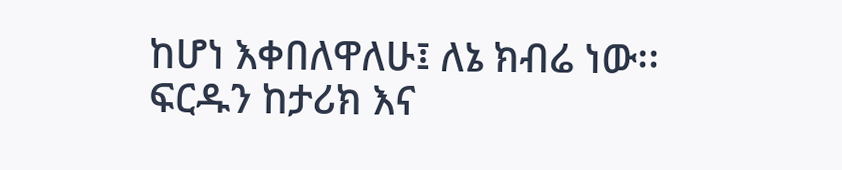ከሆነ እቀበለዋለሁ፤ ለኔ ክብሬ ነው፡፡ ፍርዱን ከታሪክ እና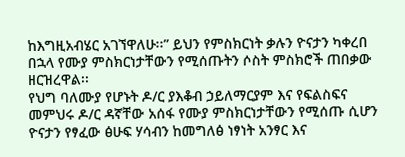ከእግዚአብሄር አገኘዋለሁ፡፡” ይህን የምስክርነት ቃሉን ዮናታን ካቀረበ በኋላ የሙያ ምስክርነታቸውን የሚሰጡትን ሶስት ምስክሮች ጠበቃው ዘርዝረዋል፡፡
የህግ ባለሙያ የሆኑት ዶ/ር ያእቆብ ኃይለማርያም እና የፍልስፍና መምህሩ ዶ/ር ዳኛቸው አሰፋ የሙያ ምስክርነታቸውን የሚሰጡ ሲሆን ዮናታን የፃፈው ፅሁፍ ሃሳብን ከመግለፅ ነፃነት አንፃር እና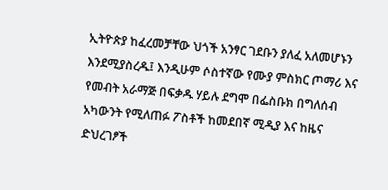ኢትዮጵያ ከፈረመቻቸው ህጎች አንፃር ገደቡን ያለፈ አለመሆኑን እንደሚያስረዱ፤ እንዲሁም ሶስተኛው የሙያ ምስክር ጦማሪ እና የመብት አራማጅ በፍቃዱ ሃይሉ ደግሞ በፌስቡክ በግለሰብ አካውንት የሚለጠፉ ፖስቶች ከመደበኛ ሚዲያ እና ከዜና ድህረገፆች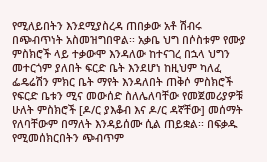የሚለይበትን እንደሚያስረዳ ጠበቃው አቶ ሽብሩ በጭብጥነት አስመዝግበዋል፡፡ አቃቤ ህግ በሶስቱም የሙያ ምስክሮች ላይ ተቃውሞ እንዳለው ከተናገረ በኋላ ህግን መተርጎም ያለበት ፍርድ ቤት እንደሆነ ከዚህም ካለፈ ፌዴሬሽን ምክር ቤት ማየት እንዳለበት ጠቅሶ ምስክሮች የፍርድ ቤቱን ሚና መውሰድ ስለሌለባቸው የመጀመሪያዎቹ ሁለት ምስክሮች [ዶ/ር ያእቆብ እና ዶ/ር ዳኛቸው] መሰማት የለባቸውም በማለት እንዳይሰሙ ሲል ጠይቋል፡፡ በፍቃዱ የሚመሰክርበትን ጭብጥም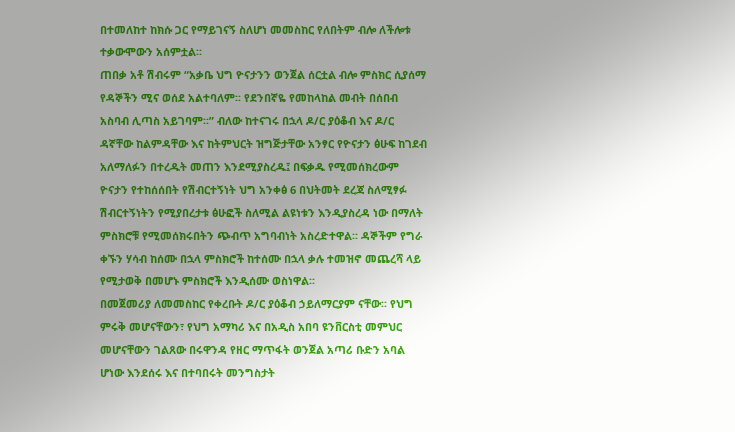በተመለከተ ከክሱ ጋር የማይገናኝ ስለሆነ መመስከር የለበትም ብሎ ለችሎቱ ተቃውሞውን አሰምቷል፡፡
ጠበቃ አቶ ሽብሩም “አቃቤ ህግ ዮናታንን ወንጀል ሰርቷል ብሎ ምስክር ሲያሰማ የዳኞችን ሚና ወሰደ አልተባለም፡፡ የደንበኛዬ የመከላከል መብት በሰበብ አስባብ ሊጣስ አይገባም፡፡” ብለው ከተናገሩ በኋላ ዶ/ር ያዕቆብ እና ዶ/ር ዳኛቸው ከልምዳቸው እና ከትምህርት ዝግጅታቸው አንፃር የዮናታን ፅሁፍ ከገደብ አለማለፉን በተረዱት መጠን እንደሚያስረዱ፤ በፍቃዱ የሚመሰክረውም ዮናታን የተከሰሰበት የሽብርተኝነት ህግ አንቀፅ 6 በህትመት ደረጃ ስለሚፃፉ ሽብርተኝነትን የሚያበረታቱ ፅሁፎች ስለሚል ልዩነቱን እንዲያስረዳ ነው በማለት ምስክሮቹ የሚመሰክሩበትን ጭብጥ አግባብነት አስረድተዋል፡፡ ዳኞችም የግራ ቀኙን ሃሳብ ከሰሙ በኋላ ምስክሮች ከተሰሙ በኋላ ቃሉ ተመዝኖ መጨረሻ ላይ የሚታወቅ በመሆኑ ምስክሮች እንዲሰሙ ወስነዋል፡፡
በመጀመሪያ ለመመስከር የቀረቡት ዶ/ር ያዕቆብ ኃይለማርያም ናቸው፡፡ የህግ ምሩቅ መሆናቸውን፣ የህግ አማካሪ እና በአዲስ አበባ ዩንቨርስቲ መምህር መሆናቸውን ገልጸው በሩዋንዳ የዘር ማጥፋት ወንጀል አጣሪ ቡድን አባል ሆነው እንደሰሩ እና በተባበሩት መንግስታት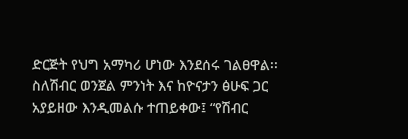ድርጅት የህግ አማካሪ ሆነው እንደሰሩ ገልፀዋል፡፡ ስለሽብር ወንጀል ምንነት እና ከዮናታን ፅሁፍ ጋር አያይዘው እንዲመልሱ ተጠይቀው፤ “የሽብር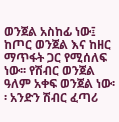ወንጀል አስከፊ ነው፤ ከጦር ወንጀል እና ከዘር ማጥፋት ጋር የሚሰለፍ ነው፡፡ የሽብር ወንጀል ዓለም አቀፍ ወንጀል ነው፡፡ አንድን ሽብር ፈጣሪ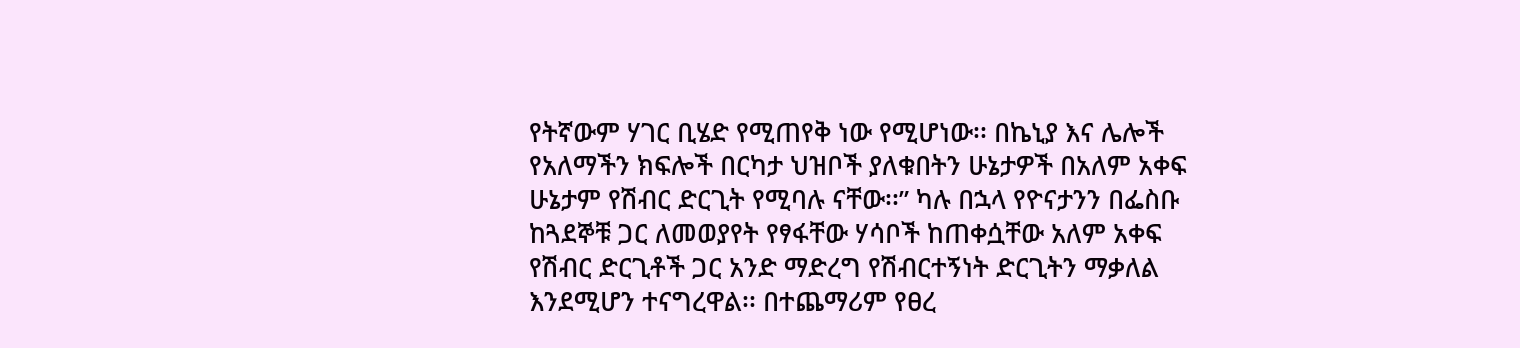የትኛውም ሃገር ቢሄድ የሚጠየቅ ነው የሚሆነው፡፡ በኬኒያ እና ሌሎች የአለማችን ክፍሎች በርካታ ህዝቦች ያለቁበትን ሁኔታዎች በአለም አቀፍ ሁኔታም የሽብር ድርጊት የሚባሉ ናቸው፡፡” ካሉ በኋላ የዮናታንን በፌስቡ ከጓደኞቹ ጋር ለመወያየት የፃፋቸው ሃሳቦች ከጠቀሷቸው አለም አቀፍ የሽብር ድርጊቶች ጋር አንድ ማድረግ የሽብርተኝነት ድርጊትን ማቃለል እንደሚሆን ተናግረዋል፡፡ በተጨማሪም የፀረ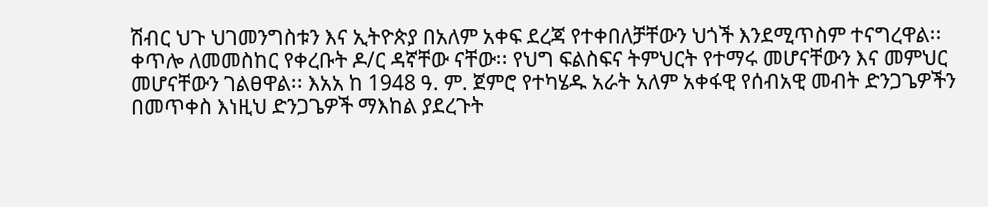ሽብር ህጉ ህገመንግስቱን እና ኢትዮጵያ በአለም አቀፍ ደረጃ የተቀበለቻቸውን ህጎች እንደሚጥስም ተናግረዋል፡፡
ቀጥሎ ለመመስከር የቀረቡት ዶ/ር ዳኛቸው ናቸው፡፡ የህግ ፍልስፍና ትምህርት የተማሩ መሆናቸውን እና መምህር መሆናቸውን ገልፀዋል፡፡ እአአ ከ 1948 ዓ. ም. ጀምሮ የተካሄዱ አራት አለም አቀፋዊ የሰብአዊ መብት ድንጋጌዎችን በመጥቀስ እነዚህ ድንጋጌዎች ማእከል ያደረጉት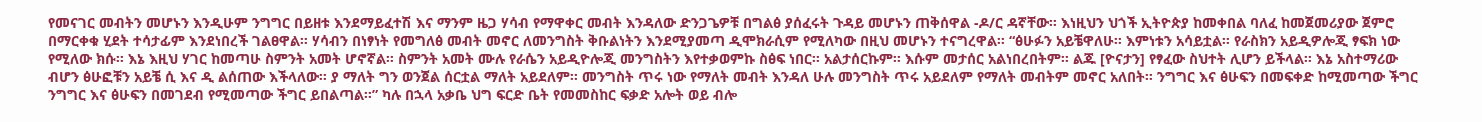የመናገር መብትን መሆኑን እንዲሁም ንግግር በይዘቱ እንደማይፈተሽ እና ማንም ዜጋ ሃሳብ የማዋቀር መብት እንዳለው ድንጋጌዎቹ በግልፅ ያሰፈሩት ጉዳይ መሆኑን ጠቅሰዋል -ዶ/ር ዳኛቸው፡፡ እነዚህን ህጎች ኢትዮጵያ ከመቀበል ባለፈ ከመጀመሪያው ጀምሮ በማርቀቁ ሂደት ተሳታፊም እንደነበረች ገልፀዋል። ሃሳብን በነፃነት የመግለፅ መብት መኖር ለመንግስት ቅቡልነትን እንደሚያመጣ ዲሞክራሲም የሚለካው በዚህ መሆኑን ተናግረዋል፡፡ “ፅሁፉን አይቼዋለሁ፡፡ እምነቱን አሳይቷል፡፡ የራስክን አይዲዎሎጂ ፃፍክ ነው የሚለው ክሱ፡፡ እኔ እዚህ ሃገር ከመጣሁ ስምንት አመት ሆኖኛል፡፡ ስምንት አመት ሙሉ የራሴን አይዲዮሎጂ መንግስትን እየተቃወምኩ ስፅፍ ነበር፡፡ አልታሰርኩም፡፡ እሱም መታሰር አልነበረበትም፡፡ ልጁ [ዮናታን] የፃፈው ስህተት ሊሆን ይችላል፡፡ እኔ አስተማሪው ብሆን ፅሁፎቹን አይቼ ሲ እና ዲ ልሰጠው እችላለው፡፡ ያ ማለት ግን ወንጀል ሰርቷል ማለት አይደለም፡፡ መንግስት ጥሩ ነው የማለት መብት እንዳለ ሁሉ መንግስት ጥሩ አይደለም የማለት መብትም መኖር አለበት፡፡ ንግግር እና ፅሁፍን በመፍቀድ ከሚመጣው ችግር ንግግር እና ፅሁፍን በመገደብ የሚመጣው ችግር ይበልጣል፡፡” ካሉ በኋላ አቃቤ ህግ ፍርድ ቤት የመመስከር ፍቃድ አሎት ወይ ብሎ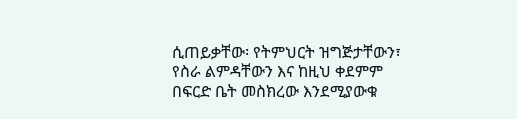ሲጠይቃቸው፡ የትምህርት ዝግጅታቸውን፣ የስራ ልምዳቸውን እና ከዚህ ቀደምም በፍርድ ቤት መስክረው እንደሚያውቁ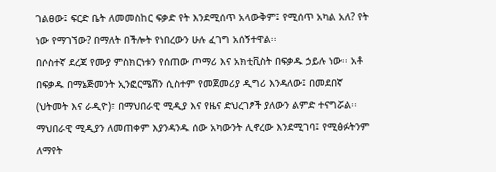ገልፀው፤ ፍርድ ቤት ለመመስከር ፍቃድ የት እንደሚሰጥ አላውቅም፤ የሚሰጥ አካል አለ? የት ነው የማገኘው? በማለት በችሎት የነበረውን ሁሉ ፈገግ አሰኝተዋል፡፡
በሶስተኛ ደረጃ የሙያ ምስክርነቱን የሰጠው ጦማሪ እና አክቲቪስት በፍቃዱ ኃይሉ ነው፡፡ አቶ በፍቃዱ በማኔጅመንት ኢንፎርሜሽን ሲስተም የመጀመሪያ ዲግሪ እንዳለው፤ በመደበኛ (ህትመት እና ራዲዮ)፣ በማህበራዊ ሚዲያ እና የዜና ድህረገፆች ያለውን ልምድ ተናግሯል፡፡ማህበራዊ ሚዲያን ለመጠቀም እያንዳንዱ ሰው አካውንት ሊኖረው እንደሚገባ፤ የሚፅፉትንም ለማየት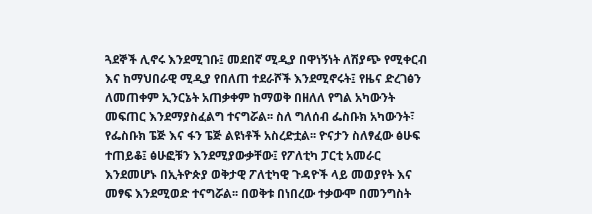ጓደኞች ሊኖሩ እንደሚገቡ፤ መደበኛ ሚዲያ በዋነኝነት ለሽያጭ የሚቀርብ እና ከማህበራዊ ሚዲያ የበለጠ ተደራሾች እንደሚኖሩት፤ የዜና ድረገፅን ለመጠቀም ኢንርኔት አጠቃቀም ከማወቅ በዘለለ የግል አካውንት መፍጠር እንደማያስፈልግ ተናግሯል፡፡ ስለ ግለሰብ ፌስቡክ አካውንት፣ የፌስቡክ ፔጅ እና ፋን ፔጅ ልዩነቶች አስረድቷል፡፡ ዮናታን ስለፃፈው ፅሁፍ ተጠይቆ፤ ፅሁፎቹን እንደሚያውቃቸው፤ የፖለቲካ ፓርቲ አመራር እንደመሆኑ በኢትዮጵያ ወቅታዊ ፖለቲካዊ ጉዳዮች ላይ መወያየት እና መፃፍ እንደሚወድ ተናግሯል፡፡ በወቅቱ በነበረው ተቃውሞ በመንግስት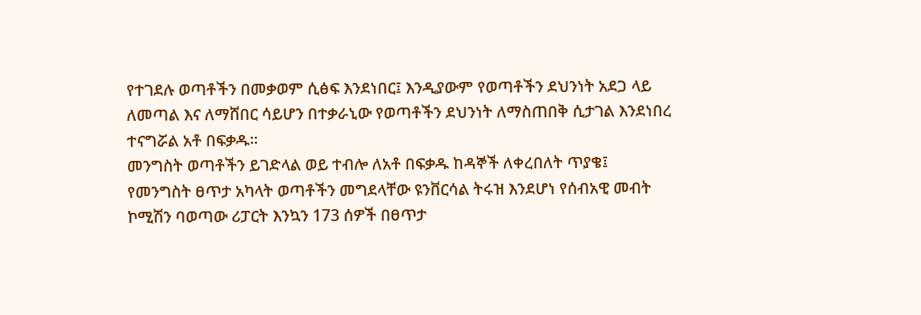የተገደሉ ወጣቶችን በመቃወም ሲፅፍ እንደነበር፤ እንዲያውም የወጣቶችን ደህንነት አደጋ ላይ ለመጣል እና ለማሸበር ሳይሆን በተቃራኒው የወጣቶችን ደህንነት ለማስጠበቅ ሲታገል እንደነበረ ተናግሯል አቶ በፍቃዱ፡፡
መንግስት ወጣቶችን ይገድላል ወይ ተብሎ ለአቶ በፍቃዱ ከዳኞች ለቀረበለት ጥያቄ፤ የመንግስት ፀጥታ አካላት ወጣቶችን መግደላቸው ዩንቨርሳል ትሩዝ እንደሆነ የሰብአዊ መብት ኮሚሽን ባወጣው ሪፓርት እንኳን 173 ሰዎች በፀጥታ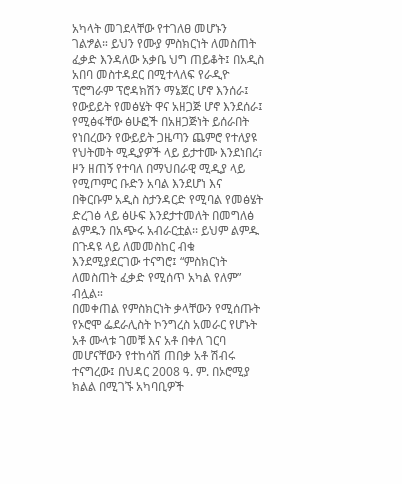አካላት መገደላቸው የተገለፀ መሆኑን ገልፇል። ይህን የሙያ ምስክርነት ለመስጠት ፈቃድ እንዳለው አቃቤ ህግ ጠይቆት፤ በአዲስ አበባ መስተዳደር በሚተላለፍ የራዲዮ ፕሮግራም ፕሮዳክሽን ማኔጀር ሆኖ እንሰራ፤ የውይይት የመፅሄት ዋና አዘጋጅ ሆኖ እንደሰራ፤ የሚፅፋቸው ፅሁፎች በአዘጋጅነት ይሰራበት የነበረውን የውይይት ጋዜጣን ጨምሮ የተለያዩ የህትመት ሚዲያዎች ላይ ይታተሙ እንደነበረ፣ ዞን ዘጠኝ የተባለ በማህበራዊ ሚዲያ ላይ የሚጦምር ቡድን አባል እንደሆነ እና በቅርቡም አዲስ ስታንዳርድ የሚባል የመፅሄት ድረገፅ ላይ ፅሁፍ እንደታተመለት በመግለፅ ልምዱን በአጭሩ አብራርቷል፡፡ ይህም ልምዱ በጉዳዩ ላይ ለመመስከር ብቁ እንደሚያደርገው ተናግሮ፤ “ምስክርነት ለመስጠት ፈቃድ የሚሰጥ አካል የለም” ብሏል።
በመቀጠል የምስክርነት ቃላቸውን የሚሰጡት የኦሮሞ ፌደራሊስት ኮንግረስ አመራር የሆኑት አቶ ሙላቱ ገመቹ እና አቶ በቀለ ገርባ መሆናቸውን የተከሳሽ ጠበቃ አቶ ሽብሩ ተናግረው፤ በህዳር 2008 ዓ. ም. በኦሮሚያ ክልል በሚገኙ አካባቢዎች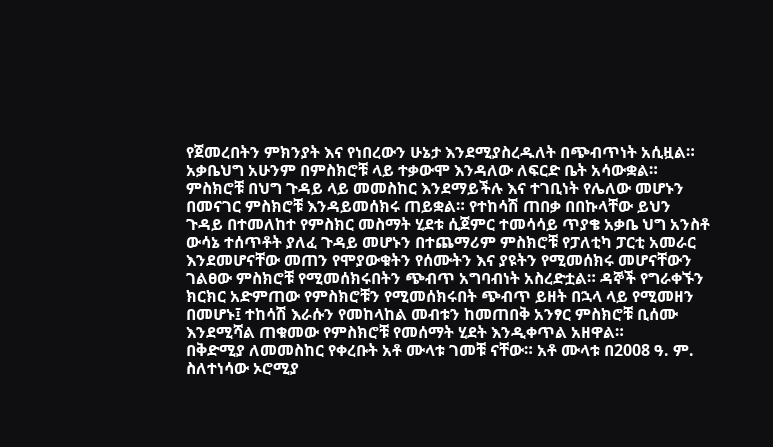የጀመረበትን ምክንያት እና የነበረውን ሁኔታ እንደሚያስረዱለት በጭብጥነት አሲዟል።
አቃቤህግ አሁንም በምስክሮቹ ላይ ተቃውሞ እንዳለው ለፍርድ ቤት አሳውቋል። ምስክሮቹ በህግ ጉዳይ ላይ መመስከር እንደማይችሉ እና ተገቢነት የሌለው መሆኑን በመናገር ምስክሮቹ እንዳይመሰክሩ ጠይቋል። የተከሳሽ ጠበቃ በበኩላቸው ይህን ጉዳይ በተመለከተ የምስክር መስማት ሂደቱ ሲጀምር ተመሳሳይ ጥያቄ አቃቤ ህግ አንስቶ ውሳኔ ተሰጥቶት ያለፈ ጉዳይ መሆኑን በተጨማሪም ምስክሮቹ የፓለቲካ ፓርቲ አመራር እንደመሆናቸው መጠን የሞያውቁትን የሰሙትን እና ያዩትን የሚመሰክሩ መሆናቸውን ገልፀው ምስክሮቹ የሚመሰክሩበትን ጭብጥ አግባብነት አስረድቷል። ዳኞች የግራቀኙን ክርክር አድምጠው የምስክሮቹን የሚመሰክሩበት ጭብጥ ይዘት በኋላ ላይ የሚመዘን በመሆኑ፤ ተከሳሽ እራሱን የመከላከል መብቱን ከመጠበቅ አንፃር ምስክሮቹ ቢሰሙ እንደሚሻል ጠቁመው የምስክሮቹ የመሰማት ሂደት እንዲቀጥል አዘዋል።
በቅድሚያ ለመመስከር የቀረቡት አቶ ሙላቱ ገመቹ ናቸው። አቶ ሙላቱ በ2008 ዓ. ም. ስለተነሳው ኦሮሚያ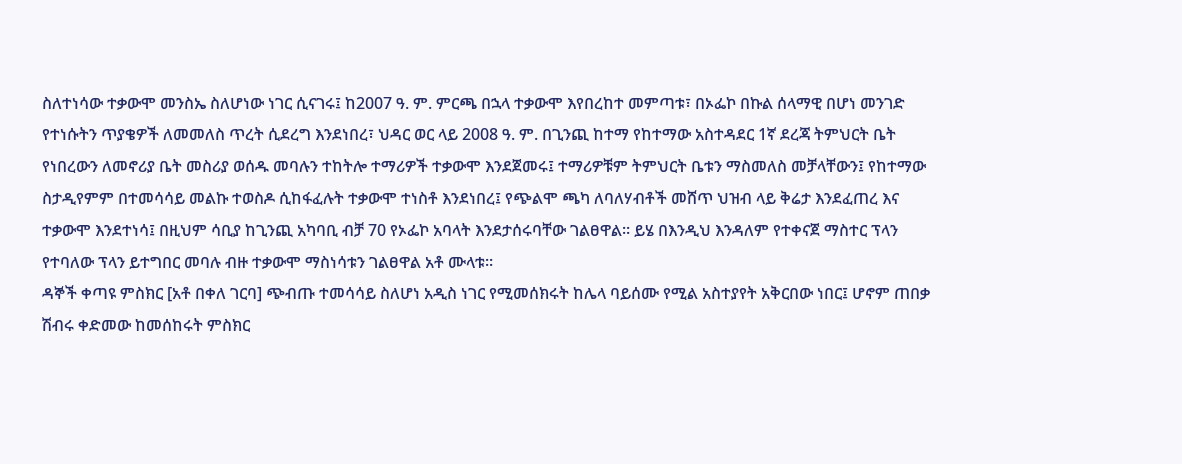ስለተነሳው ተቃውሞ መንስኤ ስለሆነው ነገር ሲናገሩ፤ ከ2007 ዓ. ም. ምርጫ በኋላ ተቃውሞ እየበረከተ መምጣቱ፣ በኦፌኮ በኩል ሰላማዊ በሆነ መንገድ የተነሱትን ጥያቄዎች ለመመለስ ጥረት ሲደረግ እንደነበረ፣ ህዳር ወር ላይ 2008 ዓ. ም. በጊንጪ ከተማ የከተማው አስተዳደር 1ኛ ደረጃ ትምህርት ቤት የነበረውን ለመኖሪያ ቤት መስሪያ ወሰዱ መባሉን ተከትሎ ተማሪዎች ተቃውሞ እንደጀመሩ፤ ተማሪዎቹም ትምህርት ቤቱን ማስመለስ መቻላቸውን፤ የከተማው ስታዲየምም በተመሳሳይ መልኩ ተወስዶ ሲከፋፈሉት ተቃውሞ ተነስቶ እንደነበረ፤ የጭልሞ ጫካ ለባለሃብቶች መሸጥ ህዝብ ላይ ቅሬታ እንደፈጠረ እና ተቃውሞ እንደተነሳ፤ በዚህም ሳቢያ ከጊንጪ አካባቢ ብቻ 70 የኦፌኮ አባላት እንደታሰሩባቸው ገልፀዋል። ይሄ በእንዲህ እንዳለም የተቀናጀ ማስተር ፕላን የተባለው ፕላን ይተግበር መባሉ ብዙ ተቃውሞ ማስነሳቱን ገልፀዋል አቶ ሙላቱ።
ዳኞች ቀጣዩ ምስክር [አቶ በቀለ ገርባ] ጭብጡ ተመሳሳይ ስለሆነ አዲስ ነገር የሚመሰክሩት ከሌላ ባይሰሙ የሚል አስተያየት አቅርበው ነበር፤ ሆኖም ጠበቃ ሽብሩ ቀድመው ከመሰከሩት ምስክር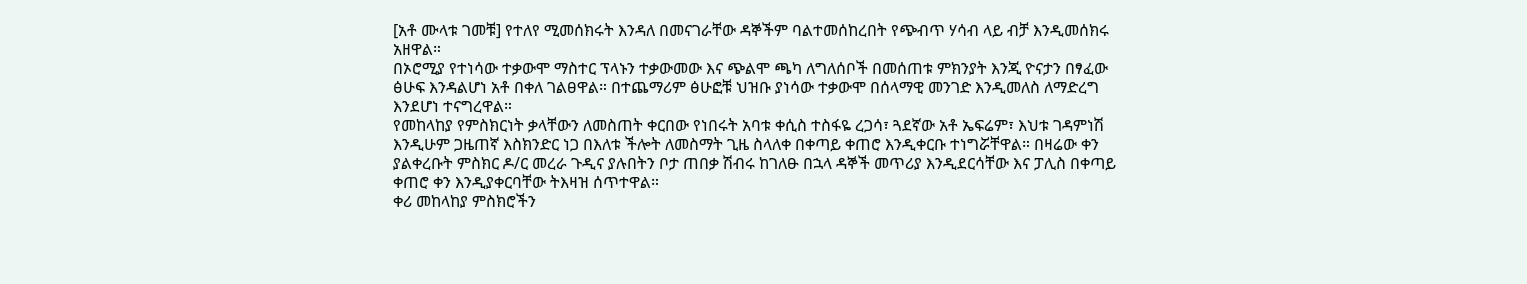[አቶ ሙላቱ ገመቹ] የተለየ ሚመሰክሩት እንዳለ በመናገራቸው ዳኞችም ባልተመሰከረበት የጭብጥ ሃሳብ ላይ ብቻ እንዲመሰክሩ አዘዋል።
በኦሮሚያ የተነሳው ተቃውሞ ማስተር ፕላኑን ተቃውመው እና ጭልሞ ጫካ ለግለሰቦች በመሰጠቱ ምክንያት እንጂ ዮናታን በፃፈው ፅሁፍ እንዳልሆነ አቶ በቀለ ገልፀዋል። በተጨማሪም ፅሁፎቹ ህዝቡ ያነሳው ተቃውሞ በሰላማዊ መንገድ እንዲመለስ ለማድረግ እንደሆነ ተናግረዋል።
የመከላከያ የምስክርነት ቃላቸውን ለመስጠት ቀርበው የነበሩት አባቱ ቀሲስ ተስፋዬ ረጋሳ፣ ጓደኛው አቶ ኤፍሬም፣ እህቱ ገዳምነሽ እንዲሁም ጋዜጠኛ እስክንድር ነጋ በእለቱ ችሎት ለመስማት ጊዜ ስላለቀ በቀጣይ ቀጠሮ እንዲቀርቡ ተነግሯቸዋል። በዛሬው ቀን ያልቀረቡት ምስክር ዶ/ር መረራ ጉዲና ያሉበትን ቦታ ጠበቃ ሽብሩ ከገለፁ በኋላ ዳኞች መጥሪያ እንዲደርሳቸው እና ፓሊስ በቀጣይ ቀጠሮ ቀን እንዲያቀርባቸው ትእዛዝ ሰጥተዋል።
ቀሪ መከላከያ ምስክሮችን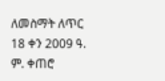ለመስማት ለጥር 18 ቀን 2009 ዓ. ም. ቀጠሮ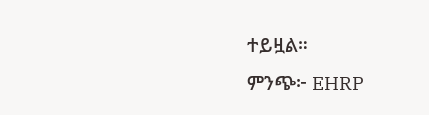ተይዟል።
ምንጭ፦ EHRP